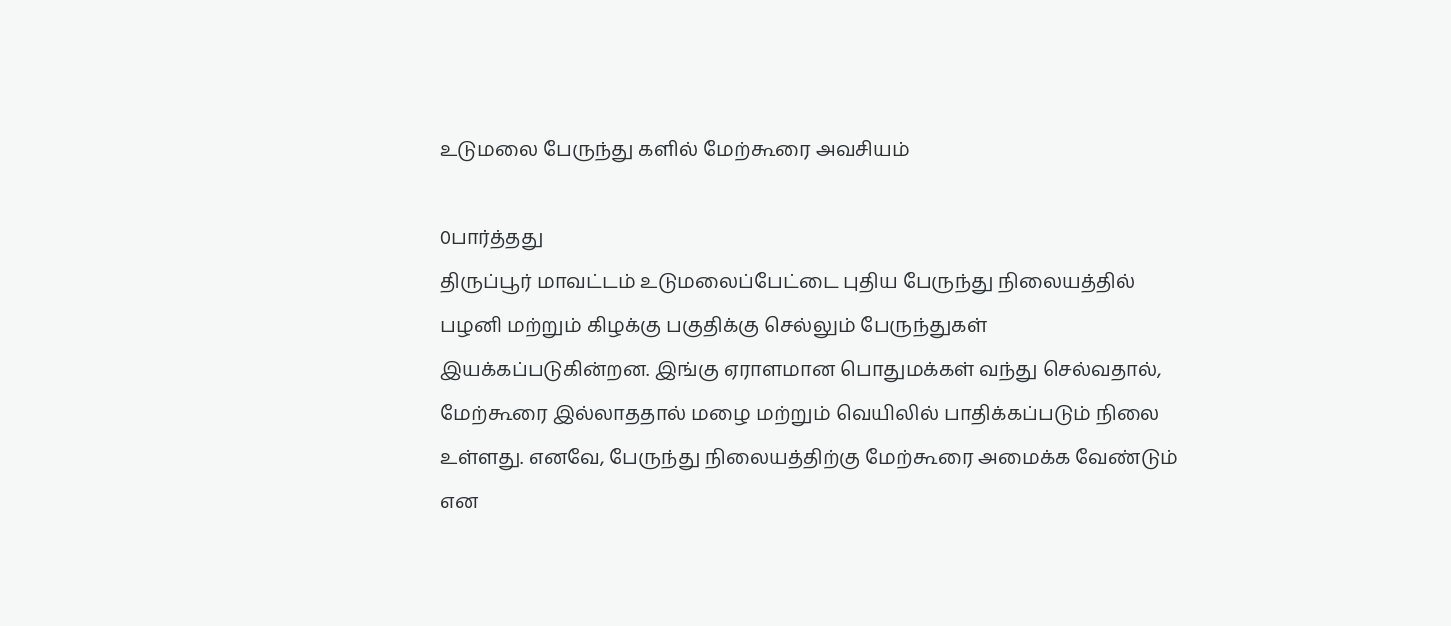உடுமலை பேருந்து களில் மேற்கூரை அவசியம்

0பார்த்தது
திருப்பூர் மாவட்டம் உடுமலைப்பேட்டை புதிய பேருந்து நிலையத்தில் பழனி மற்றும் கிழக்கு பகுதிக்கு செல்லும் பேருந்துகள் இயக்கப்படுகின்றன. இங்கு ஏராளமான பொதுமக்கள் வந்து செல்வதால், மேற்கூரை இல்லாததால் மழை மற்றும் வெயிலில் பாதிக்கப்படும் நிலை உள்ளது. எனவே, பேருந்து நிலையத்திற்கு மேற்கூரை அமைக்க வேண்டும் என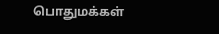பொதுமக்கள்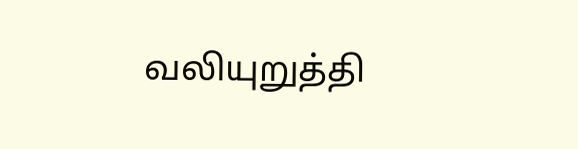வலியுறுத்தி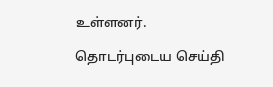உள்ளனர்.

தொடர்புடைய செய்தி